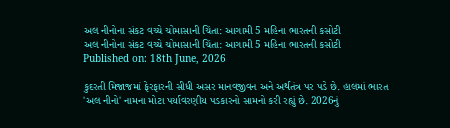અલ નીનોના સંકટ વચ્ચે ચોમાસાની ચિંતા: આગામી 5 મહિના ભારતની કસોટી
અલ નીનોના સંકટ વચ્ચે ચોમાસાની ચિંતા: આગામી 5 મહિના ભારતની કસોટી
Published on: 18th June, 2026

કુદરતી મિજાજમાં ફેરફારની સીધી અસર માનવજીવન અને અર્થતંત્ર પર પડે છે. હાલમાં ભારત 'અલ નીનો' નામના મોટા પર્યાવરણીય પડકારનો સામનો કરી રહ્યું છે. 2026નું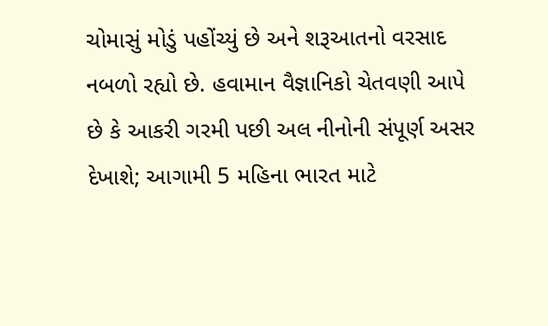ચોમાસું મોડું પહોંચ્યું છે અને શરૂઆતનો વરસાદ નબળો રહ્યો છે. હવામાન વૈજ્ઞાનિકો ચેતવણી આપે છે કે આકરી ગરમી પછી અલ નીનોની સંપૂર્ણ અસર દેખાશે; આગામી 5 મહિના ભારત માટે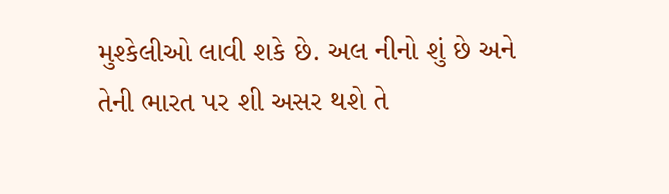મુશ્કેલીઓ લાવી શકે છે. અલ નીનો શું છે અને તેની ભારત પર શી અસર થશે તે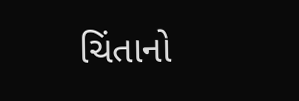ચિંતાનો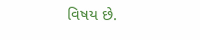વિષય છે.